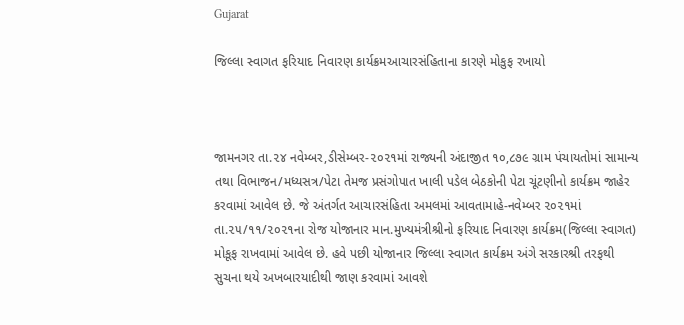Gujarat

જિલ્લા સ્વાગત ફરિયાદ નિવારણ કાર્યક્રમઆચારસંહિતાના કારણે મોકુફ રખાયો



જામનગર તા.૨૪ નવેમ્બર,ડીસેમ્બર-૨૦૨૧માં રાજ્યની અંદાજીત ૧૦,૮૭૯ ગ્રામ પંચાયતોમાં સામાન્ય તથા વિભાજન/મધ્યસત્ર/પેટા તેમજ પ્રસંગોપાત ખાલી પડેલ બેઠકોની પેટા ચૂંટણીનો કાર્યક્રમ જાહેર કરવામાં આવેલ છે. જે અંતર્ગત આચારસંહિતા અમલમાં આવતામાહે-નવેમ્બર ૨૦૨૧માં તા.૨૫/૧૧/૨૦૨૧ના રોજ યોજાનાર માન.મુખ્યમંત્રીશ્રીનો ફરિયાદ નિવારણ કાર્યક્રમ(જિલ્લા સ્વાગત) મોકૂફ રાખવામાં આવેલ છે. હવે પછી યોજાનાર જિલ્લા સ્વાગત કાર્યક્રમ અંગે સરકારશ્રી તરફથી સુચના થયે અખબારયાદીથી જાણ કરવામાં આવશે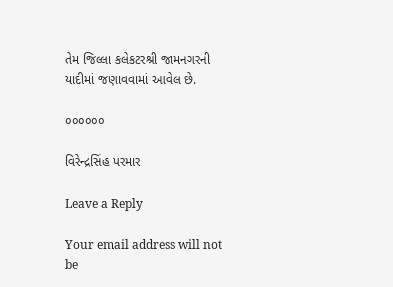તેમ જિલ્લા કલેકટરશ્રી જામનગરની યાદીમાં જણાવવામાં આવેલ છે.

૦૦૦૦૦૦

વિરેન્દ્રસિંહ પરમાર

Leave a Reply

Your email address will not be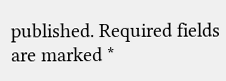published. Required fields are marked *